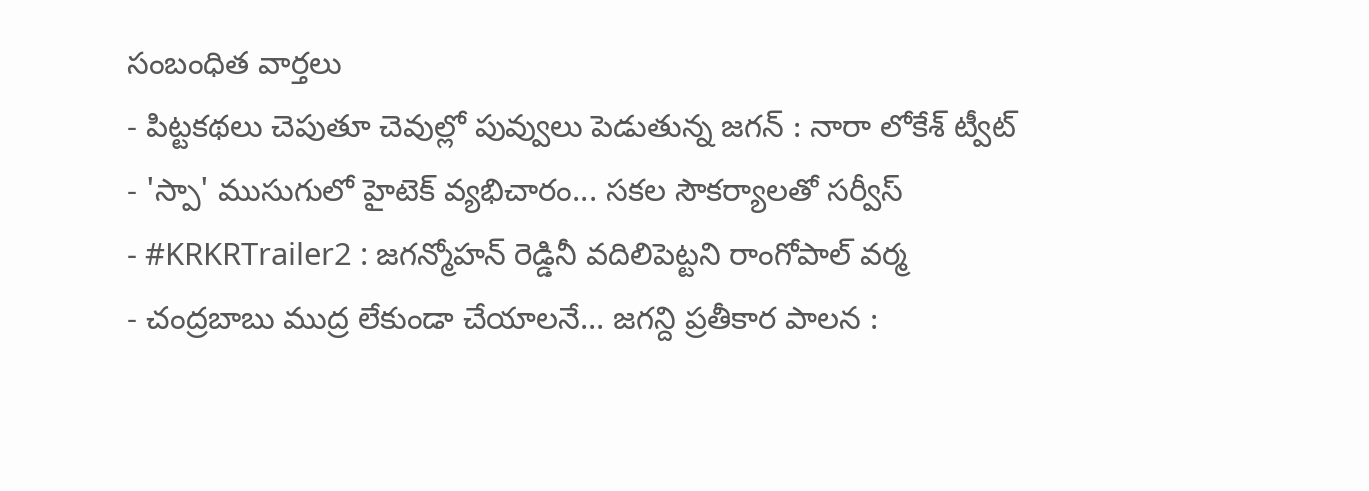సంబంధిత వార్తలు
- పిట్టకథలు చెపుతూ చెవుల్లో పువ్వులు పెడుతున్న జగన్ : నారా లోకేశ్ ట్వీట్
- 'స్పా' ముసుగులో హైటెక్ వ్యభిచారం... సకల సౌకర్యాలతో సర్వీస్
- #KRKRTrailer2 : జగన్మోహన్ రెడ్డినీ వదిలిపెట్టని రాంగోపాల్ వర్మ
- చంద్రబాబు ముద్ర లేకుండా చేయాలనే... జగన్ది ప్రతీకార పాలన :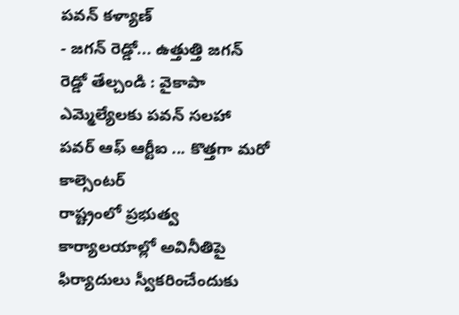పవన్ కళ్యాణ్
- జగన్ రెడ్డో... ఉత్తుత్తి జగన్ రెడ్డో తేల్చండి : వైకాపా ఎమ్మెల్యేలకు పవన్ సలహా
పవర్ ఆఫ్ ఆర్టీఐ ... కొత్తగా మరో కాల్సెంటర్
రాష్ట్రంలో ప్రభుత్వ కార్యాలయాల్లో అవినీతిపై ఫిర్యాదులు స్వీకరించేందుకు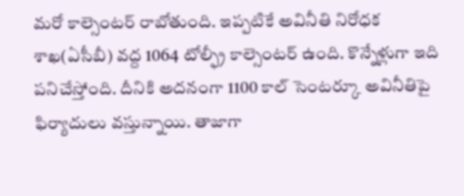మరో కాల్సెంటర్ రాబోతుంది. ఇప్పటికే అవినీతి నిరోధక శాఖ(ఏసీబీ) వద్ద 1064 టోల్ఫ్రీ కాల్సెంటర్ ఉంది. కొన్నేళ్లుగా ఇది పనిచేస్తోంది. దీనికి అదనంగా 1100 కాల్ సెంటర్కూ అవినీతిపై ఫిర్యాదులు వస్తున్నాయి. తాజాగా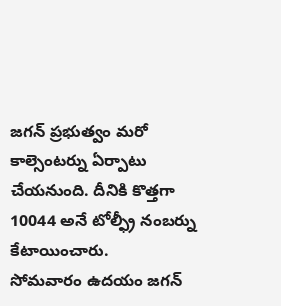జగన్ ప్రభుత్వం మరో కాల్సెంటర్ను ఏర్పాటు చేయనుంది. దీనికి కొత్తగా 10044 అనే టోల్ఫ్రీ నంబర్ను కేటాయించారు.
సోమవారం ఉదయం జగన్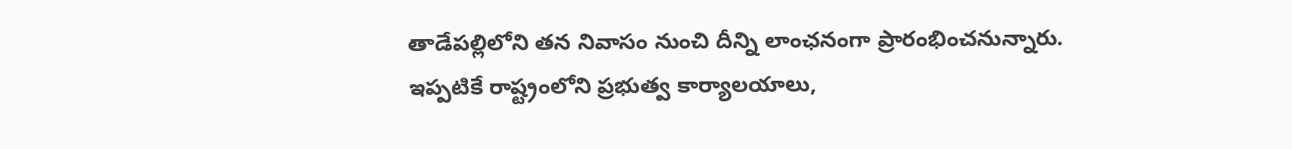తాడేపల్లిలోని తన నివాసం నుంచి దీన్ని లాంఛనంగా ప్రారంభించనున్నారు. ఇప్పటికే రాష్ట్రంలోని ప్రభుత్వ కార్యాలయాలు,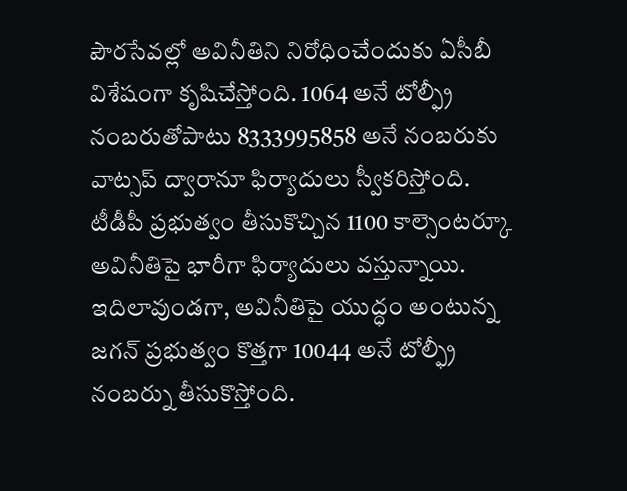పౌరసేవల్లో అవినీతిని నిరోధించేందుకు ఏసీబీ విశేషంగా కృషిచేస్తోంది. 1064 అనే టోల్ఫ్రీ నంబరుతోపాటు 8333995858 అనే నంబరుకు వాట్సప్ ద్వారానూ ఫిర్యాదులు స్వీకరిస్తోంది. టీడీపీ ప్రభుత్వం తీసుకొచ్చిన 1100 కాల్సెంటర్కూ అవినీతిపై భారీగా ఫిర్యాదులు వస్తున్నాయి.
ఇదిలావుండగా, అవినీతిపై యుద్ధం అంటున్న జగన్ ప్రభుత్వం కొత్తగా 10044 అనే టోల్ఫ్రీ నంబర్ను తీసుకొస్తోంది.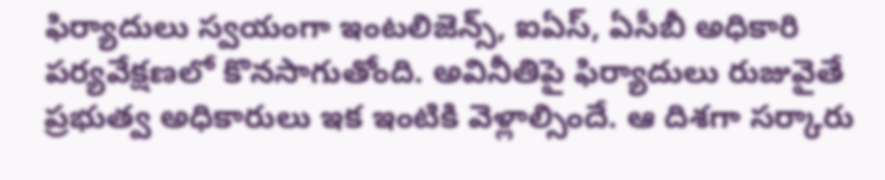ఫిర్యాదులు స్వయంగా ఇంటలిజెన్స్, ఐఏస్, ఏసీబీ అధికారి పర్యవేక్షణలో కొనసాగుతోంది. అవినీతిపై ఫిర్యాదులు రుజువైతే ప్రభుత్వ అధికారులు ఇక ఇంటికి వెళ్లాల్సిందే. ఆ దిశగా సర్కారు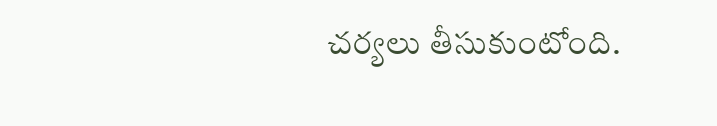చర్యలు తీసుకుంటోంది.